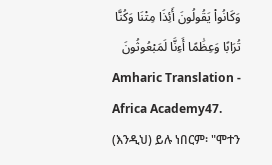وَكَانُوا۟ يَقُولُونَ أَئِذَا مِتْنَا وَكُنَّا تُرَابًا وَعِظَٰمًا أَءِنَّا لَمَبْعُوثُونَ
Amharic Translation - Africa Academy47. (እንዲህ) ይሉ ነበርም፡ "ሞተን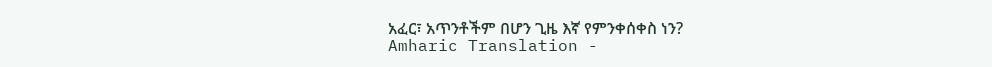አፈር፣ አጥንቶችም በሆን ጊዜ እኛ የምንቀሰቀስ ነን?
Amharic Translation -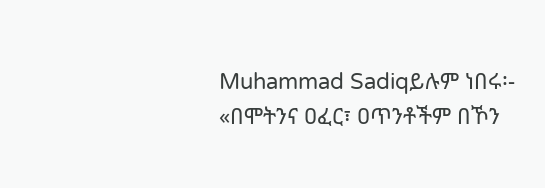Muhammad Sadiqይሉም ነበሩ፡- «በሞትንና ዐፈር፣ ዐጥንቶችም በኾን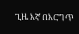ጊዜ እኛ በእርግጥ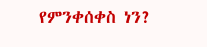የምንቀሰቀስ ነን?